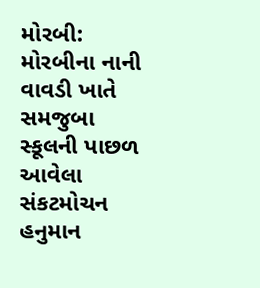મોરબી: મોરબીના નાની વાવડી ખાતે સમજુબા સ્કૂલની પાછળ આવેલા સંકટમોચન હનુમાન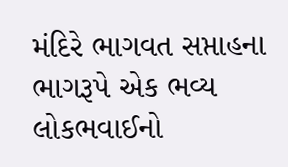મંદિરે ભાગવત સપ્તાહના ભાગરૂપે એક ભવ્ય લોકભવાઈનો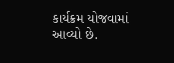કાર્યક્રમ યોજવામાં આવ્યો છે.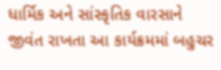ધાર્મિક અને સાંસ્કૃતિક વારસાને જીવંત રાખતા આ કાર્યક્રમમાં બહુચર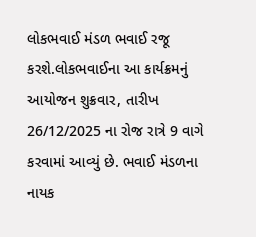લોકભવાઈ મંડળ ભવાઈ રજૂ કરશે.લોકભવાઈના આ કાર્યક્રમનું આયોજન શુક્રવાર, તારીખ 26/12/2025 ના રોજ રાત્રે 9 વાગે કરવામાં આવ્યું છે. ભવાઈ મંડળના નાયક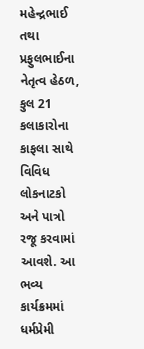મહેન્દ્રભાઈ તથા પ્રફુલભાઈના નેતૃત્વ હેઠળ, કુલ 21 કલાકારોના કાફલા સાથે વિવિધ લોકનાટકો અને પાત્રો રજૂ કરવામાં આવશે. આ ભવ્ય કાર્યક્રમમાં ધર્મપ્રેમી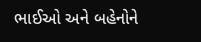ભાઈઓ અને બહેનોને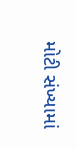મોટી સંખ્યામાં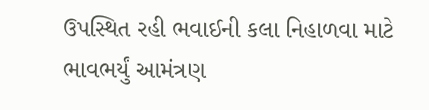ઉપસ્થિત રહી ભવાઈની કલા નિહાળવા માટે ભાવભર્યું આમંત્રણ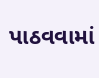પાઠવવામાં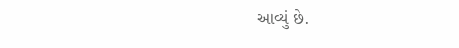આવ્યું છે.